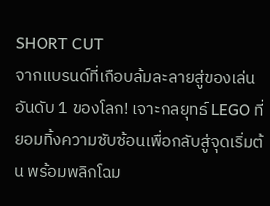SHORT CUT
จากแบรนด์ที่เกือบล้มละลายสู่ของเล่นอันดับ 1 ของโลก! เจาะกลยุทธ์ LEGO ที่ยอมทิ้งความซับซ้อนเพื่อกลับสู่จุดเริ่มต้น พร้อมพลิกโฉม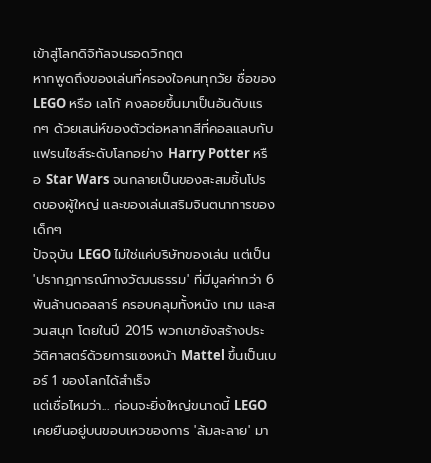เข้าสู่โลกดิจิทัลจนรอดวิกฤต
หากพูดถึงของเล่นที่ครองใจคนทุกวัย ชื่อของ LEGO หรือ เลโก้ คงลอยขึ้นมาเป็นอันดับแรกๆ ด้วยเสน่ห์ของตัวต่อหลากสีที่คอลแลบกับแฟรนไชส์ระดับโลกอย่าง Harry Potter หรือ Star Wars จนกลายเป็นของสะสมชิ้นโปรดของผู้ใหญ่ และของเล่นเสริมจินตนาการของเด็กๆ
ปัจจุบัน LEGO ไม่ใช่แค่บริษัทของเล่น แต่เป็น 'ปรากฏการณ์ทางวัฒนธรรม' ที่มีมูลค่ากว่า 6 พันล้านดอลลาร์ ครอบคลุมทั้งหนัง เกม และสวนสนุก โดยในปี 2015 พวกเขายังสร้างประวัติศาสตร์ด้วยการแซงหน้า Mattel ขึ้นเป็นเบอร์ 1 ของโลกได้สำเร็จ
แต่เชื่อไหมว่า... ก่อนจะยิ่งใหญ่ขนาดนี้ LEGO เคยยืนอยู่บนขอบเหวของการ 'ล้มละลาย' มา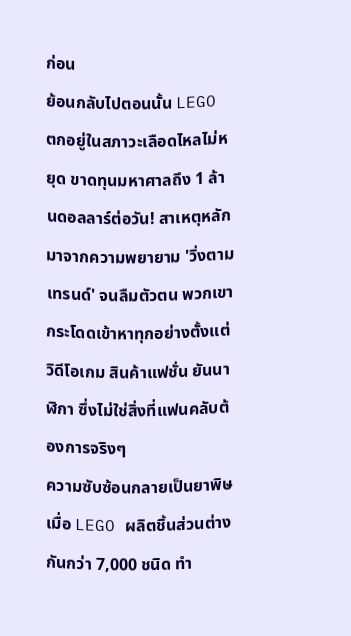ก่อน
ย้อนกลับไปตอนนั้น LEGO ตกอยู่ในสภาวะเลือดไหลไม่หยุด ขาดทุนมหาศาลถึง 1 ล้านดอลลาร์ต่อวัน! สาเหตุหลักมาจากความพยายาม 'วิ่งตามเทรนด์' จนลืมตัวตน พวกเขากระโดดเข้าหาทุกอย่างตั้งแต่วิดีโอเกม สินค้าแฟชั่น ยันนาฬิกา ซึ่งไม่ใช่สิ่งที่แฟนคลับต้องการจริงๆ
ความซับซ้อนกลายเป็นยาพิษ เมื่อ LEGO ผลิตชิ้นส่วนต่างกันกว่า 7,000 ชนิด ทำ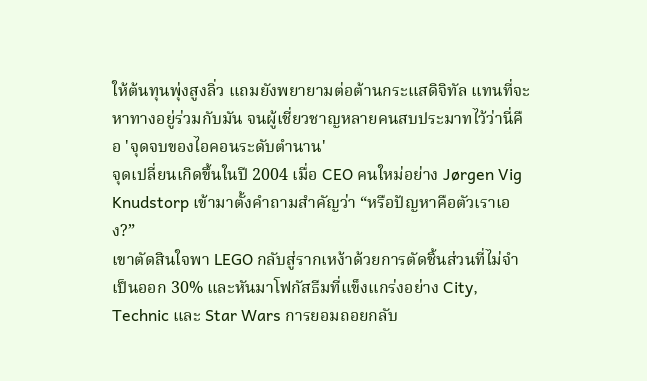ให้ต้นทุนพุ่งสูงลิ่ว แถมยังพยายามต่อต้านกระแสดิจิทัล แทนที่จะหาทางอยู่ร่วมกับมัน จนผู้เชี่ยวชาญหลายคนสบประมาทไว้ว่านี่คือ 'จุดจบของไอคอนระดับตำนาน'
จุดเปลี่ยนเกิดขึ้นในปี 2004 เมื่อ CEO คนใหม่อย่าง Jørgen Vig Knudstorp เข้ามาตั้งคำถามสำคัญว่า “หรือปัญหาคือตัวเราเอง?”
เขาตัดสินใจพา LEGO กลับสู่รากเหง้าด้วยการตัดชิ้นส่วนที่ไม่จำเป็นออก 30% และหันมาโฟกัสธีมที่แข็งแกร่งอย่าง City, Technic และ Star Wars การยอมถอยกลับ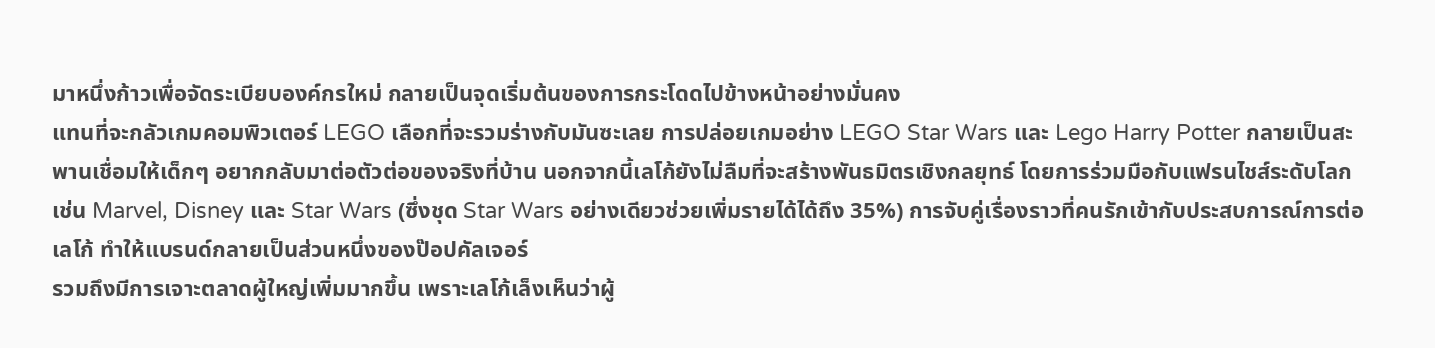มาหนึ่งก้าวเพื่อจัดระเบียบองค์กรใหม่ กลายเป็นจุดเริ่มต้นของการกระโดดไปข้างหน้าอย่างมั่นคง
แทนที่จะกลัวเกมคอมพิวเตอร์ LEGO เลือกที่จะรวมร่างกับมันซะเลย การปล่อยเกมอย่าง LEGO Star Wars และ Lego Harry Potter กลายเป็นสะพานเชื่อมให้เด็กๆ อยากกลับมาต่อตัวต่อของจริงที่บ้าน นอกจากนี้เลโก้ยังไม่ลืมที่จะสร้างพันธมิตรเชิงกลยุทธ์ โดยการร่วมมือกับแฟรนไชส์ระดับโลก เช่น Marvel, Disney และ Star Wars (ซึ่งชุด Star Wars อย่างเดียวช่วยเพิ่มรายได้ได้ถึง 35%) การจับคู่เรื่องราวที่คนรักเข้ากับประสบการณ์การต่อเลโก้ ทำให้แบรนด์กลายเป็นส่วนหนึ่งของป๊อปคัลเจอร์
รวมถึงมีการเจาะตลาดผู้ใหญ่เพิ่มมากขึ้น เพราะเลโก้เล็งเห็นว่าผู้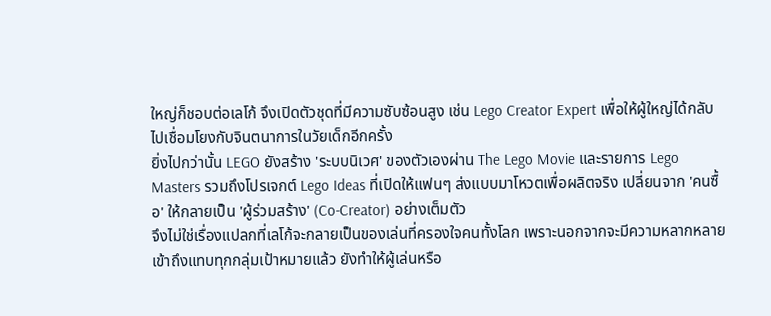ใหญ่ก็ชอบต่อเลโก้ จึงเปิดตัวชุดที่มีความซับซ้อนสูง เช่น Lego Creator Expert เพื่อให้ผู้ใหญ่ได้กลับไปเชื่อมโยงกับจินตนาการในวัยเด็กอีกครั้ง
ยิ่งไปกว่านั้น LEGO ยังสร้าง 'ระบบนิเวศ' ของตัวเองผ่าน The Lego Movie และรายการ Lego Masters รวมถึงโปรเจกต์ Lego Ideas ที่เปิดให้แฟนๆ ส่งแบบมาโหวตเพื่อผลิตจริง เปลี่ยนจาก 'คนซื้อ' ให้กลายเป็น 'ผู้ร่วมสร้าง' (Co-Creator) อย่างเต็มตัว
จึงไม่ใช่เรื่องแปลกที่เลโก้จะกลายเป็นของเล่นที่ครองใจคนทั้งโลก เพราะนอกจากจะมีความหลากหลายเข้าถึงแทบทุกกลุ่มเป้าหมายแล้ว ยังทำให้ผู้เล่นหรือ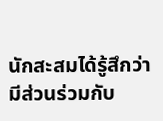นักสะสมได้รู้สึกว่ามีส่วนร่วมกับ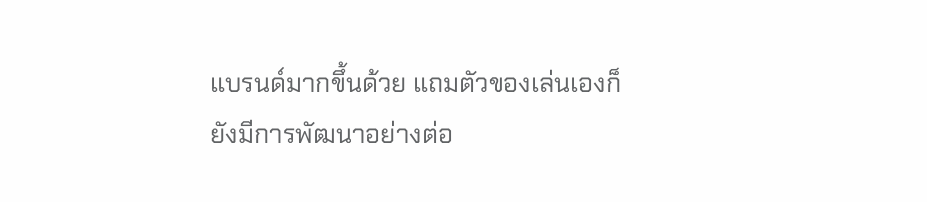แบรนด์มากขึ้นด้วย แถมตัวของเล่นเองก็ยังมีการพัฒนาอย่างต่อ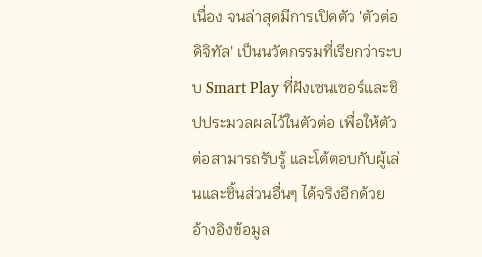เนื่อง จนล่าสุดมีการเปิดตัว 'ตัวต่อดิจิทัล' เป็นนวัตกรรมที่เรียกว่าระบบ Smart Play ที่ฝังเซนเซอร์และชิปประมวลผลไว้ในตัวต่อ เพื่อให้ตัวต่อสามารถรับรู้ และโต้ตอบกับผู้เล่นและชิ้นส่วนอื่นๆ ได้จริงอีกด้วย
อ้างอิงข้อมูล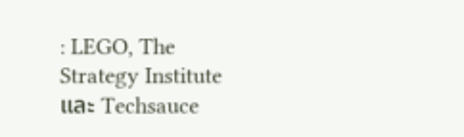: LEGO, The Strategy Institute และ Techsauce